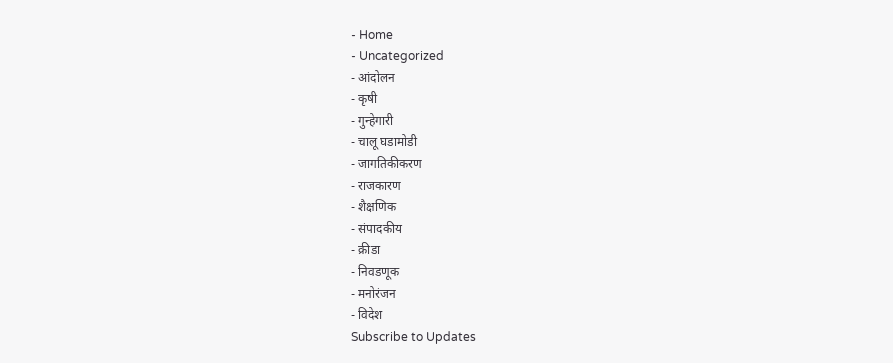- Home
- Uncategorized
- आंदोलन
- कृषी
- गुन्हेगारी
- चालू घडामोडी
- जागतिकीकरण
- राजकारण
- शैक्षणिक
- संपादकीय
- क्रीडा
- निवडणूक
- मनोरंजन
- विदेश
Subscribe to Updates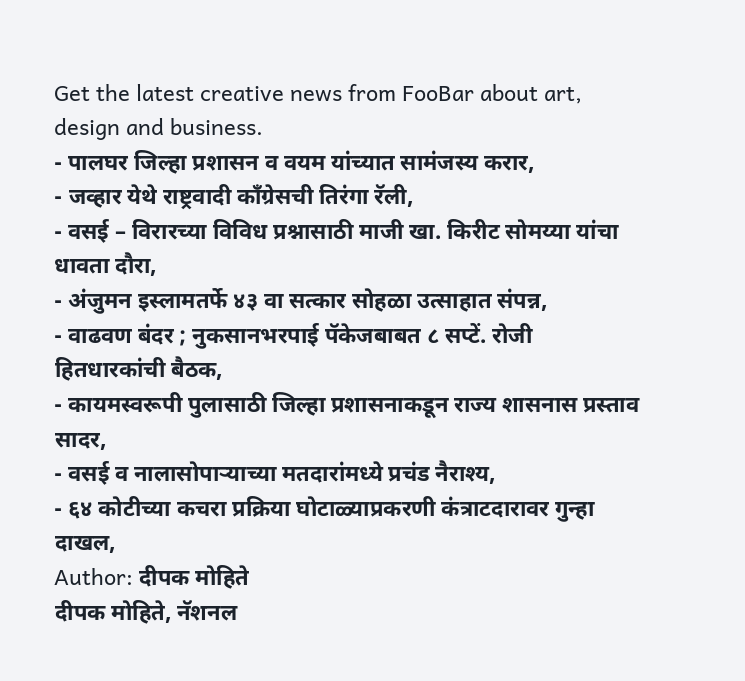Get the latest creative news from FooBar about art, design and business.
- पालघर जिल्हा प्रशासन व वयम यांच्यात सामंजस्य करार,
- जव्हार येथे राष्ट्रवादी काँग्रेसची तिरंगा रॅली,
- वसई – विरारच्या विविध प्रश्नासाठी माजी खा. किरीट सोमय्या यांचा धावता दौरा,
- अंजुमन इस्लामतर्फे ४३ वा सत्कार सोहळा उत्साहात संपन्न,
- वाढवण बंदर ; नुकसानभरपाई पॅकेजबाबत ८ सप्टें. रोजी हितधारकांची बैठक,
- कायमस्वरूपी पुलासाठी जिल्हा प्रशासनाकडून राज्य शासनास प्रस्ताव सादर,
- वसई व नालासोपाऱ्याच्या मतदारांमध्ये प्रचंड नैराश्य,
- ६४ कोटीच्या कचरा प्रक्रिया घोटाळ्याप्रकरणी कंत्राटदारावर गुन्हा दाखल,
Author: दीपक मोहिते
दीपक मोहिते, नॅशनल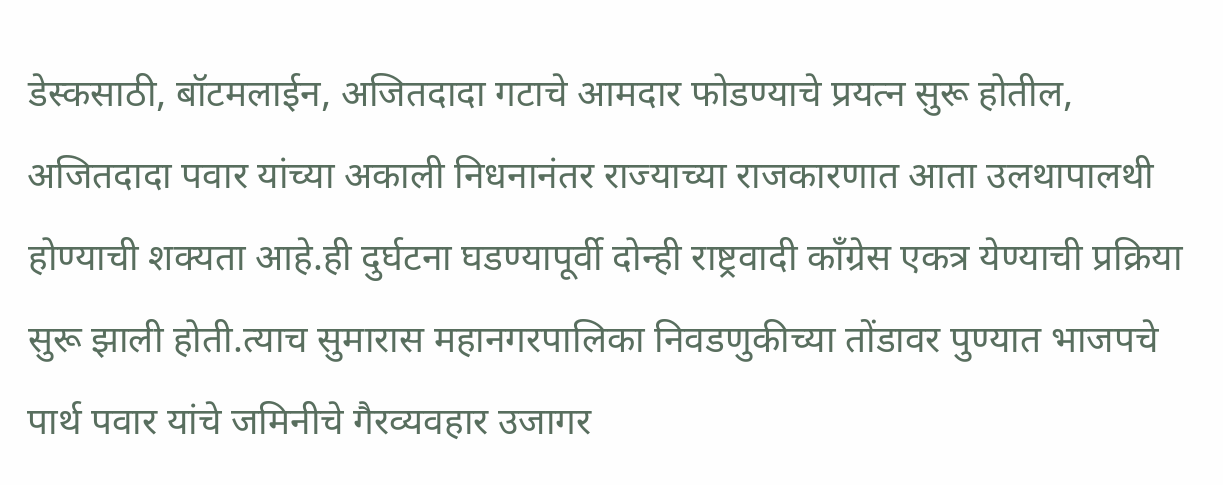डेस्कसाठी, बॉटमलाईन, अजितदादा गटाचे आमदार फोडण्याचे प्रयत्न सुरू होतील, अजितदादा पवार यांच्या अकाली निधनानंतर राज्याच्या राजकारणात आता उलथापालथी होण्याची शक्यता आहे.ही दुर्घटना घडण्यापूर्वी दोन्ही राष्ट्रवादी काँग्रेस एकत्र येण्याची प्रक्रिया सुरू झाली होती.त्याच सुमारास महानगरपालिका निवडणुकीच्या तोंडावर पुण्यात भाजपचे पार्थ पवार यांचे जमिनीचे गैरव्यवहार उजागर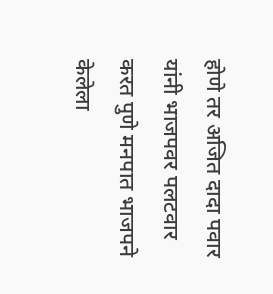होणे तर अजित दादा पवार यांनी भाजपवर पलटवार करत पुणे मनपात भाजपने केलेला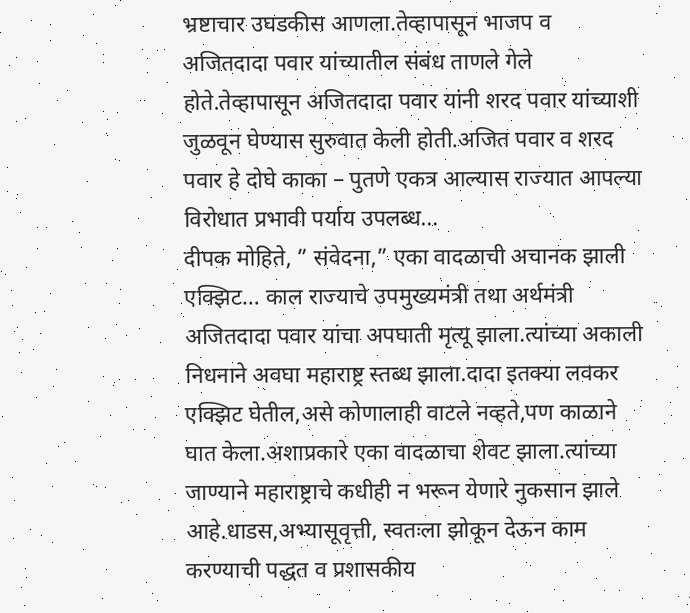भ्रष्टाचार उघडकीस आणला.तेव्हापासून भाजप व अजितदादा पवार यांच्यातील संबंध ताणले गेले होते.तेव्हापासून अजितदादा पवार यांनी शरद पवार यांच्याशी जुळवून घेण्यास सुरुवात केली होती.अजित पवार व शरद पवार हे दोघे काका – पुतणे एकत्र आल्यास राज्यात आपल्या विरोधात प्रभावी पर्याय उपलब्ध…
दीपक मोहिते, ” संवेदना,” एका वादळाची अचानक झाली एक्झिट… काल राज्याचे उपमुख्यमंत्री तथा अर्थमंत्री अजितदादा पवार यांचा अपघाती मृत्यू झाला.त्यांच्या अकाली निधनाने अवघा महाराष्ट्र स्तब्ध झाला.दादा इतक्या लवकर एक्झिट घेतील,असे कोणालाही वाटले नव्हते,पण काळाने घात केला.अशाप्रकारे एका वादळाचा शेवट झाला.त्यांच्या जाण्याने महाराष्ट्राचे कधीही न भरून येणारे नुकसान झाले आहे.धाडस,अभ्यासूवृत्ती, स्वतःला झोकून देऊन काम करण्याची पद्धत व प्रशासकीय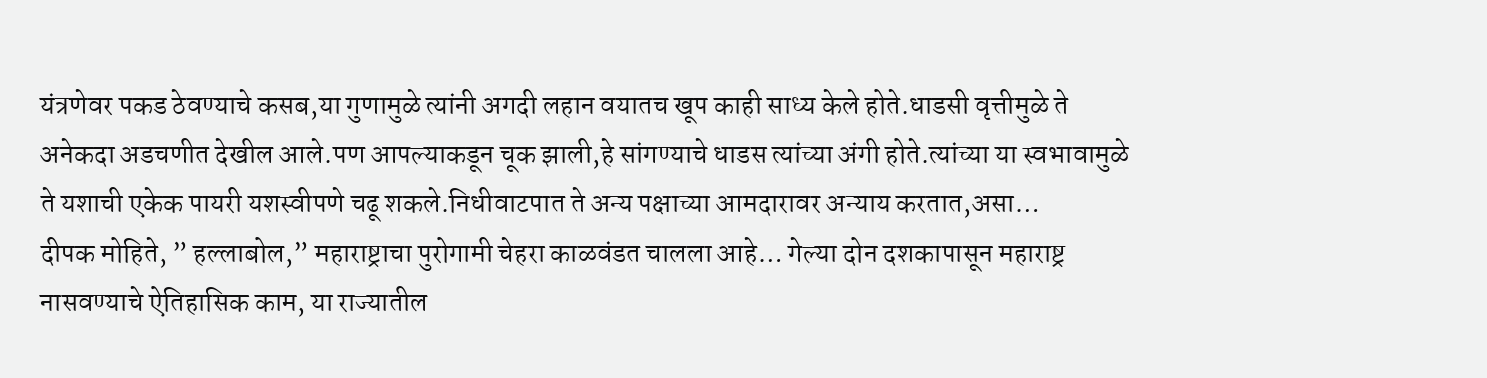यंत्रणेवर पकड ठेवण्याचे कसब,या गुणामुळे त्यांनी अगदी लहान वयातच खूप काही साध्य केले होते.धाडसी वृत्तीमुळे ते अनेकदा अडचणीत देखील आले.पण आपल्याकडून चूक झाली,हे सांगण्याचे धाडस त्यांच्या अंगी होते.त्यांच्या या स्वभावामुळे ते यशाची एकेक पायरी यशस्वीपणे चढू शकले.निधीवाटपात ते अन्य पक्षाच्या आमदारावर अन्याय करतात,असा…
दीपक मोहिते, ” हल्लाबोल,” महाराष्ट्राचा पुरोगामी चेहरा काळवंडत चालला आहे… गेल्या दोन दशकापासून महाराष्ट्र नासवण्याचे ऐतिहासिक काम, या राज्यातील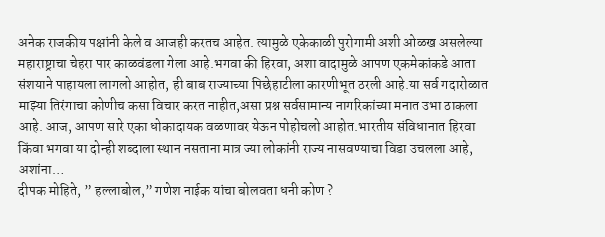अनेक राजकीय पक्षांनी केले व आजही करतच आहेत. त्यामुळे एकेकाळी पुरोगामी अशी ओळख असलेल्या महाराष्ट्राचा चेहरा पार काळवंडला गेला आहे.भगवा की हिरवा, अशा वादामुळे आपण एकमेकांकडे आता संशयाने पाहायला लागलो आहोत, ही बाब राज्याच्या पिछेहाटीला कारणीभूत ठरली आहे.या सर्व गदारोळात माझ्या तिरंगाचा कोणीच कसा विचार करत नाहीत,असा प्रश्न सर्वसामान्य नागरिकांच्या मनात उभा ठाकला आहे. आज, आपण सारे एका धोकादायक वळणावर येऊन पोहोचलो आहोत.भारतीय संविधानात हिरवा किंवा भगवा या दोन्ही शब्दाला स्थान नसताना मात्र ज्या लोकांनी राज्य नासवण्याचा विडा उचलला आहे, अशांना…
दीपक मोहिते, ” हल्लाबोल,” गणेश नाईक यांचा बोलवता धनी कोण ?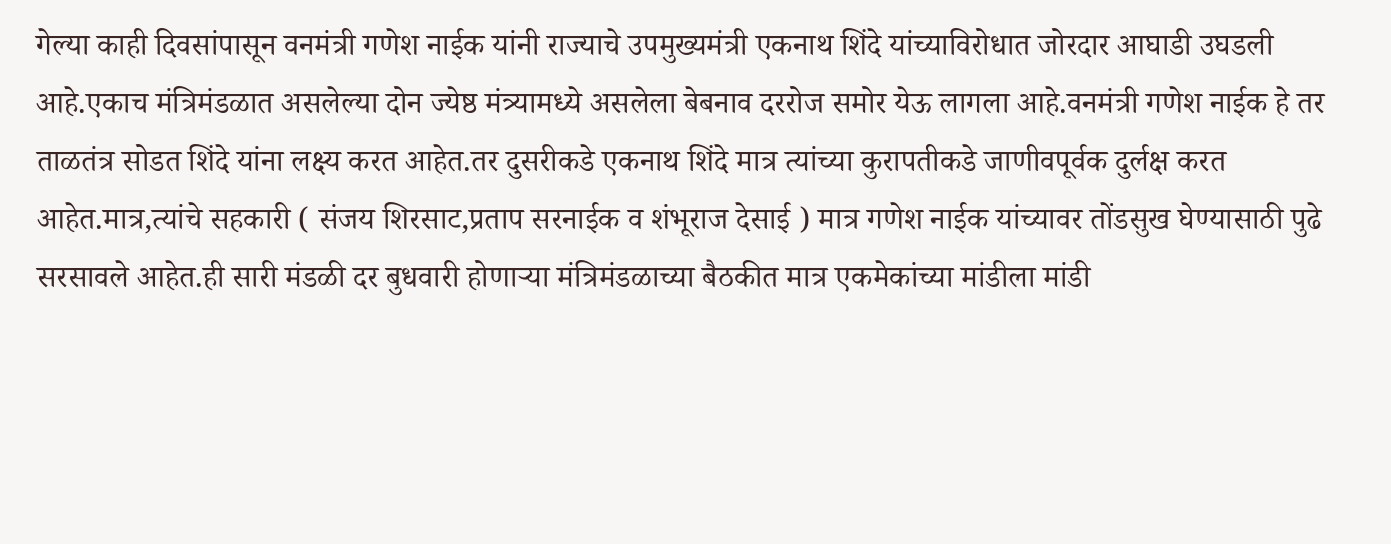गेल्या काही दिवसांपासून वनमंत्री गणेश नाईक यांनी राज्याचे उपमुख्यमंत्री एकनाथ शिंदे यांच्याविरोधात जोरदार आघाडी उघडली आहे.एकाच मंत्रिमंडळात असलेल्या दोन ज्येष्ठ मंत्र्यामध्ये असलेला बेबनाव दररोज समोर येऊ लागला आहे.वनमंत्री गणेश नाईक हे तर ताळतंत्र सोडत शिंदे यांना लक्ष्य करत आहेत.तर दुसरीकडे एकनाथ शिंदे मात्र त्यांच्या कुरापतीकडे जाणीवपूर्वक दुर्लक्ष करत आहेत.मात्र,त्यांचे सहकारी ( संजय शिरसाट,प्रताप सरनाईक व शंभूराज देसाई ) मात्र गणेश नाईक यांच्यावर तोंडसुख घेण्यासाठी पुढे सरसावले आहेत.ही सारी मंडळी दर बुधवारी होणाऱ्या मंत्रिमंडळाच्या बैठकीत मात्र एकमेकांच्या मांडीला मांडी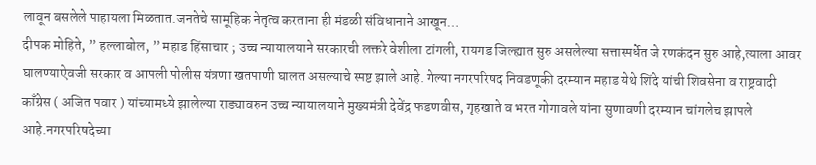लावून बसलेले पाहायला मिळतात.जनतेचे सामूहिक नेतृत्व करताना ही मंडळी संविधानाने आखून…
दीपक मोहिते, ” हल्लाबोल, ” महाड हिंसाचार ; उच्च न्यायालयाने सरकारची लक्तरे वेशीला टांगली, रायगड जिल्ह्यात सुरु असलेल्या सत्तास्पर्धेत जे रणकंदन सुरु आहे,त्याला आवर घालण्याऐवजी सरकार व आपली पोलीस यंत्रणा खतपाणी घालत असल्याचे स्पष्ट झाले आहे. गेल्या नगरपरिषद निवडणूकी दरम्यान महाड येथे शिंदे यांची शिवसेना व राष्ट्रवादी काँग्रेस ( अजित पवार ) यांच्यामध्ये झालेल्या राड्यावरुन उच्च न्यायालयाने मुख्यमंत्री देवेंद्र फडणवीस, गृहखाते व भरत गोगावले यांना सुणावणी दरम्यान चांगलेच झापले आहे.नगरपरिषदेच्या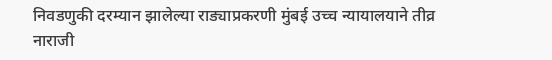निवडणुकी दरम्यान झालेल्या राड्याप्रकरणी मुंबई उच्च न्यायालयाने तीव्र नाराजी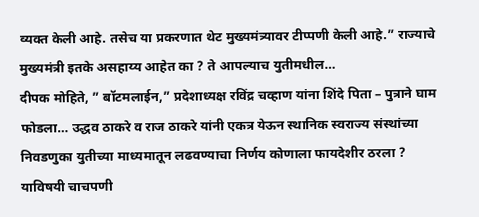व्यक्त केली आहे. तसेच या प्रकरणात थेट मुख्यमंत्र्यावर टीप्पणी केली आहे.” राज्याचे मुख्यमंत्री इतके असहाय्य आहेत का ? ते आपल्याच युतीमधील…
दीपक मोहिते, ” बॉटमलाईन,” प्रदेशाध्यक्ष रविंद्र चव्हाण यांना शिंदे पिता – पुत्राने घाम फोडला… उद्धव ठाकरे व राज ठाकरे यांनी एकत्र येऊन स्थानिक स्वराज्य संस्थांच्या निवडणुका युतीच्या माध्यमातून लढवण्याचा निर्णय कोणाला फायदेशीर ठरला ? याविषयी चाचपणी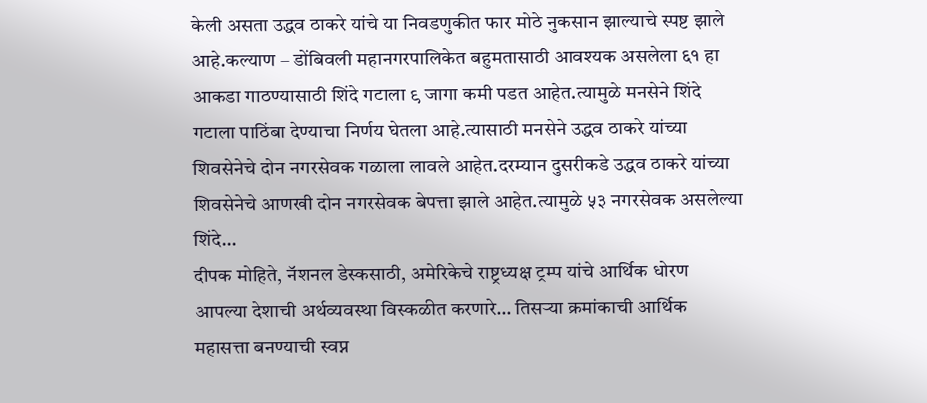केली असता उद्धव ठाकरे यांचे या निवडणुकीत फार मोठे नुकसान झाल्याचे स्पष्ट झाले आहे.कल्याण – डोंबिवली महानगरपालिकेत बहुमतासाठी आवश्यक असलेला ६१ हा आकडा गाठण्यासाठी शिंदे गटाला ९ जागा कमी पडत आहेत.त्यामुळे मनसेने शिंदे गटाला पाठिंबा देण्याचा निर्णय घेतला आहे.त्यासाठी मनसेने उद्धव ठाकरे यांच्या शिवसेनेचे दोन नगरसेवक गळाला लावले आहेत.दरम्यान दुसरीकडे उद्धव ठाकरे यांच्या शिवसेनेचे आणखी दोन नगरसेवक बेपत्ता झाले आहेत.त्यामुळे ५३ नगरसेवक असलेल्या शिंदे…
दीपक मोहिते, नॅशनल डेस्कसाठी, अमेरिकेचे राष्ट्रध्यक्ष ट्रम्प यांचे आर्थिक धोरण आपल्या देशाची अर्थव्यवस्था विस्कळीत करणारे… तिसऱ्या क्रमांकाची आर्थिक महासत्ता बनण्याची स्वप्न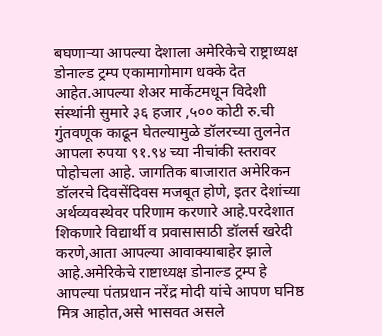बघणाऱ्या आपल्या देशाला अमेरिकेचे राष्ट्राध्यक्ष डोनाल्ड ट्रम्प एकामागोमाग धक्के देत आहेत.आपल्या शेअर मार्केटमधून विदेशी संस्थांनी सुमारे ३६ हजार ,५०० कोटी रु.ची गुंतवणूक काढून घेतल्यामुळे डॉलरच्या तुलनेत आपला रुपया ९१.९४ च्या नीचांकी स्तरावर पोहोचला आहे. जागतिक बाजारात अमेरिकन डॉलरचे दिवसेंदिवस मजबूत होणे, इतर देशांच्या अर्थव्यवस्थेवर परिणाम करणारे आहे.परदेशात शिकणारे विद्यार्थी व प्रवासासाठी डॉलर्स खरेदी करणे,आता आपल्या आवाक्याबाहेर झाले आहे.अमेरिकेचे राष्टाध्यक्ष डोनाल्ड ट्रम्प हे आपल्या पंतप्रधान नरेंद्र मोदी यांचे आपण घनिष्ठ मित्र आहोत,असे भासवत असले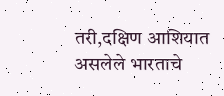तरी,दक्षिण आशियात असलेले भारताचे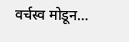वर्चस्व मोडून…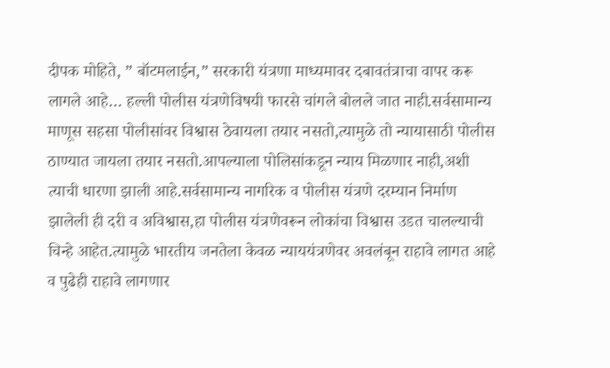दीपक मोहिते, ” बॉटमलाईन,” सरकारी यंत्रणा माध्यमावर दबावतंत्राचा वापर करू लागले आहे… हल्ली पोलीस यंत्रणेविषयी फारसे चांगले बोलले जात नाही.सर्वसामान्य माणूस सहसा पोलीसांवर विश्वास ठेवायला तयार नसतो,त्यामुळे तो न्यायासाठी पोलीस ठाण्यात जायला तयार नसतो.आपल्याला पोलिसांकडून न्याय मिळणार नाही,अशी त्याची धारणा झाली आहे.सर्वसामान्य नागरिक व पोलीस यंत्रणे दरम्यान निर्माण झालेली ही दरी व अविश्वास,हा पोलीस यंत्रणेवरून लोकांचा विश्वास उडत चालल्याची चिन्हे आहेत.त्यामुळे भारतीय जनतेला केवळ न्याययंत्रणेवर अवलंबून राहावे लागत आहे व पुढेही राहावे लागणार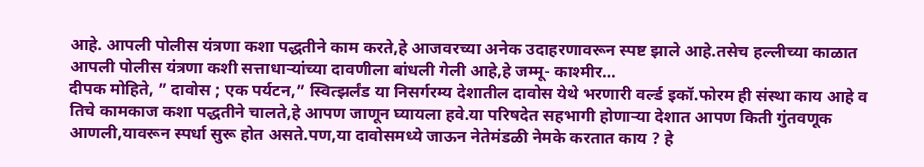आहे. आपली पोलीस यंत्रणा कशा पद्धतीने काम करते,हे आजवरच्या अनेक उदाहरणावरून स्पष्ट झाले आहे.तसेच हल्लीच्या काळात आपली पोलीस यंत्रणा कशी सत्ताधाऱ्यांच्या दावणीला बांधली गेली आहे,हे जम्मू- काश्मीर…
दीपक मोहिते, ” दावोस ; एक पर्यटन,” स्वित्झर्लंड या निसर्गरम्य देशातील दावोस येथे भरणारी वर्ल्ड इकॉ.फोरम ही संस्था काय आहे व तिचे कामकाज कशा पद्धतीने चालते,हे आपण जाणून घ्यायला हवे.या परिषदेत सहभागी होणाऱ्या देशात आपण किती गुंतवणूक आणली,यावरून स्पर्धा सुरू होत असते.पण,या दावोसमध्ये जाऊन नेतेमंडळी नेमके करतात काय ? हे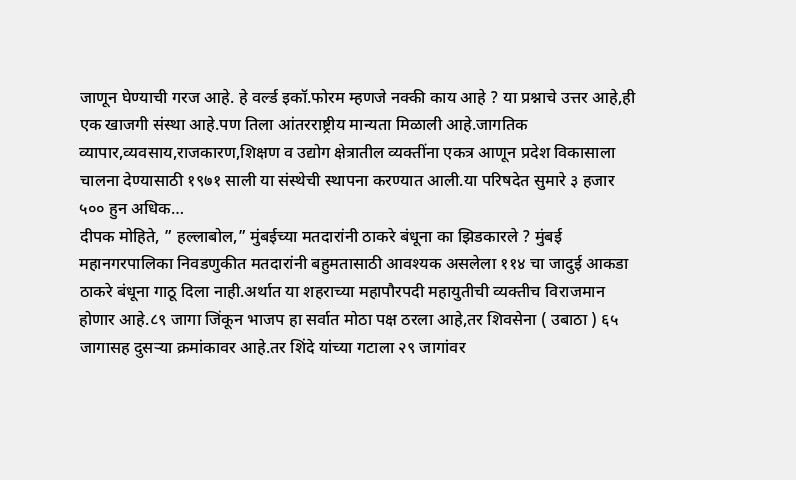जाणून घेण्याची गरज आहे. हे वर्ल्ड इकॉ.फोरम म्हणजे नक्की काय आहे ? या प्रश्नाचे उत्तर आहे,ही एक खाजगी संस्था आहे.पण तिला आंतरराष्ट्रीय मान्यता मिळाली आहे.जागतिक व्यापार,व्यवसाय,राजकारण,शिक्षण व उद्योग क्षेत्रातील व्यक्तींना एकत्र आणून प्रदेश विकासाला चालना देण्यासाठी १९७१ साली या संस्थेची स्थापना करण्यात आली.या परिषदेत सुमारे ३ हजार ५०० हुन अधिक…
दीपक मोहिते, ” हल्लाबोल,” मुंबईच्या मतदारांनी ठाकरे बंधूना का झिडकारले ? मुंबई महानगरपालिका निवडणुकीत मतदारांनी बहुमतासाठी आवश्यक असलेला ११४ चा जादुई आकडा ठाकरे बंधूना गाठू दिला नाही.अर्थात या शहराच्या महापौरपदी महायुतीची व्यक्तीच विराजमान होणार आहे.८९ जागा जिंकून भाजप हा सर्वात मोठा पक्ष ठरला आहे,तर शिवसेना ( उबाठा ) ६५ जागासह दुसऱ्या क्रमांकावर आहे.तर शिंदे यांच्या गटाला २९ जागांवर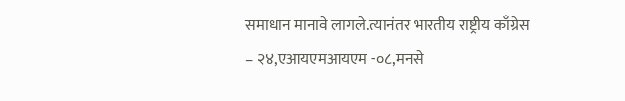समाधान मानावे लागले.त्यानंतर भारतीय राष्ट्रीय काँग्रेस – २४,एआयएमआयएम -०८,मनसे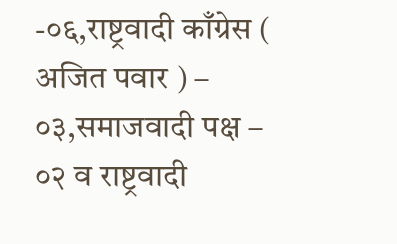-०६,राष्ट्रवादी काँग्रेस ( अजित पवार ) – ०३,समाजवादी पक्ष – ०२ व राष्ट्रवादी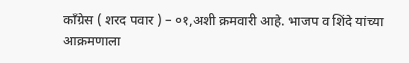काँग्रेस ( शरद पवार ) – ०१,अशी क्रमवारी आहे. भाजप व शिंदे यांच्या आक्रमणाला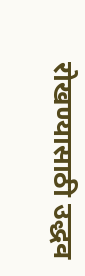रोखण्यासाठी उद्धव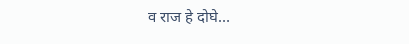व राज हे दोघे…